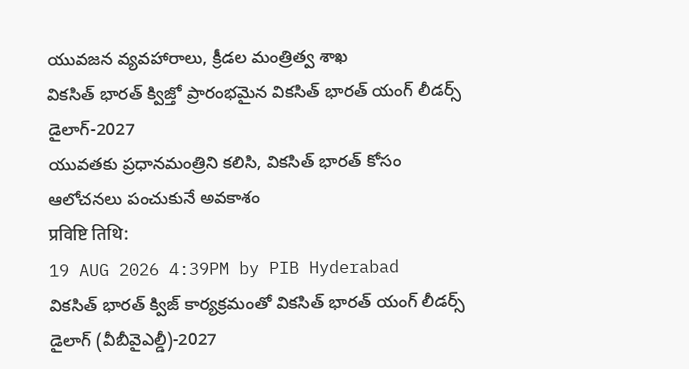యువజన వ్యవహారాలు, క్రీడల మంత్రిత్వ శాఖ
వికసిత్ భారత్ క్విజ్తో ప్రారంభమైన వికసిత్ భారత్ యంగ్ లీడర్స్ డైలాగ్-2027
యువతకు ప్రధానమంత్రిని కలిసి, వికసిత్ భారత్ కోసం ఆలోచనలు పంచుకునే అవకాశం
प्रविष्टि तिथि:
19 AUG 2026 4:39PM by PIB Hyderabad
వికసిత్ భారత్ క్విజ్ కార్యక్రమంతో వికసిత్ భారత్ యంగ్ లీడర్స్ డైలాగ్ (వీబీవైఎల్డీ)-2027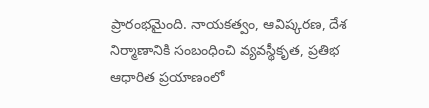ప్రారంభమైంది. నాయకత్వం, ఆవిష్కరణ, దేశ నిర్మాణానికి సంబంధించి వ్యవస్థీకృత, ప్రతిభ ఆధారిత ప్రయాణంలో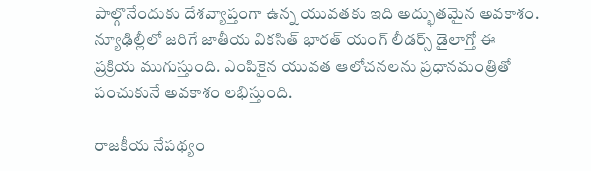పాల్గొనేందుకు దేశవ్యాప్తంగా ఉన్న యువతకు ఇది అద్భుతమైన అవకాశం. న్యూఢిల్లీలో జరిగే జాతీయ వికసిత్ భారత్ యంగ్ లీడర్స్ డైలాగ్తో ఈ ప్రక్రియ ముగుస్తుంది. ఎంపికైన యువత ఆలోచనలను ప్రధానమంత్రితో పంచుకునే అవకాశం లభిస్తుంది.

రాజకీయ నేపథ్యం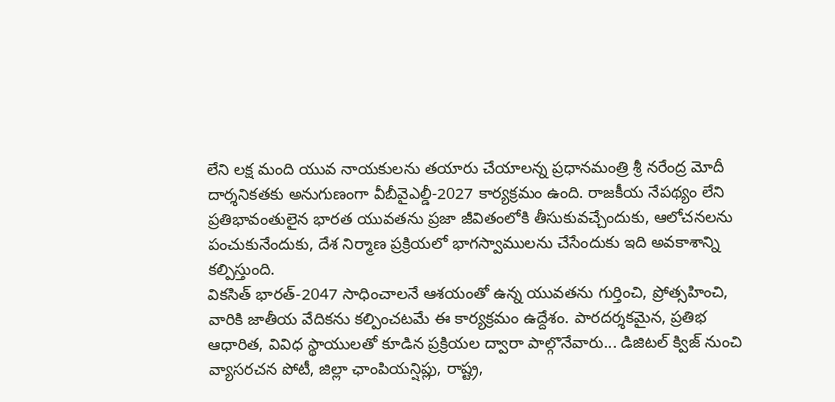లేని లక్ష మంది యువ నాయకులను తయారు చేయాలన్న ప్రధానమంత్రి శ్రీ నరేంద్ర మోదీ దార్శనికతకు అనుగుణంగా వీబీవైఎల్డీ-2027 కార్యక్రమం ఉంది. రాజకీయ నేపథ్యం లేని ప్రతిభావంతులైన భారత యువతను ప్రజా జీవితంలోకి తీసుకువచ్చేందుకు, ఆలోచనలను పంచుకునేందుకు, దేశ నిర్మాణ ప్రక్రియలో భాగస్వాములను చేసేందుకు ఇది అవకాశాన్ని కల్పిస్తుంది.
వికసిత్ భారత్-2047 సాధించాలనే ఆశయంతో ఉన్న యువతను గుర్తించి, ప్రోత్సహించి, వారికి జాతీయ వేదికను కల్పించటమే ఈ కార్యక్రమం ఉద్దేశం. పారదర్శకమైన, ప్రతిభ ఆధారిత, వివిధ స్థాయులతో కూడిన ప్రక్రియల ద్వారా పాల్గొనేవారు... డిజిటల్ క్విజ్ నుంచి వ్యాసరచన పోటీ, జిల్లా ఛాంపియన్షిప్లు, రాష్ట్ర,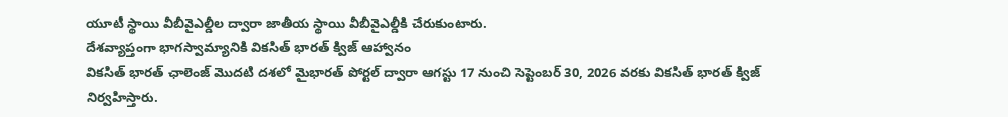యూటీ స్థాయి వీబీవైఎల్డీల ద్వారా జాతీయ స్థాయి వీబీవైఎల్డీకి చేరుకుంటారు.
దేశవ్యాప్తంగా భాగస్వామ్యానికి వికసిత్ భారత్ క్విజ్ ఆహ్వానం
వికసిత్ భారత్ ఛాలెంజ్ మొదటి దశలో మైభారత్ పోర్టల్ ద్వారా ఆగస్టు 17 నుంచి సెప్టెంబర్ 30, 2026 వరకు వికసిత్ భారత్ క్విజ్ నిర్వహిస్తారు.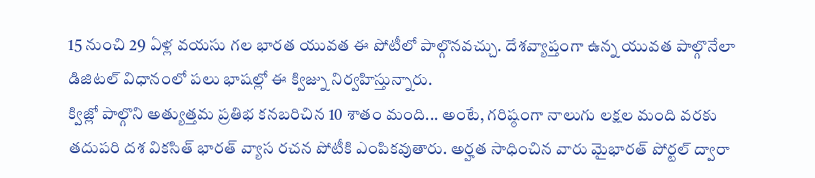15 నుంచి 29 ఏళ్ల వయసు గల భారత యువత ఈ పోటీలో పాల్గొనవచ్చు. దేశవ్యాప్తంగా ఉన్న యువత పాల్గొనేలా డిజిటల్ విధానంలో పలు భాషల్లో ఈ క్విజ్ను నిర్వహిస్తున్నారు.
క్విజ్లో పాల్గొని అత్యుత్తమ ప్రతిభ కనబరిచిన 10 శాతం మంది... అంటే, గరిష్ఠంగా నాలుగు లక్షల మంది వరకు తదుపరి దశ వికసిత్ భారత్ వ్యాస రచన పోటీకి ఎంపికవుతారు. అర్హత సాధించిన వారు మైభారత్ పోర్టల్ ద్వారా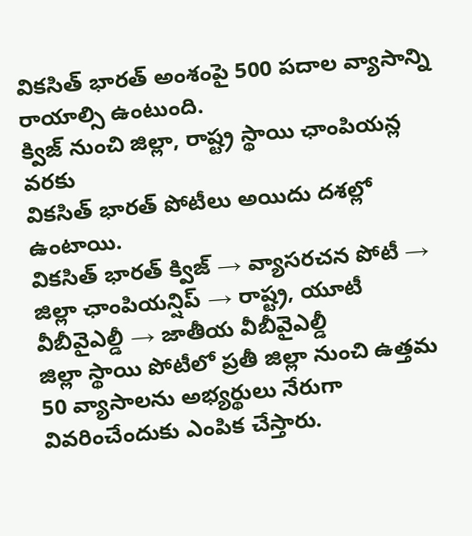వికసిత్ భారత్ అంశంపై 500 పదాల వ్యాసాన్ని రాయాల్సి ఉంటుంది.
క్విజ్ నుంచి జిల్లా, రాష్ట్ర స్థాయి ఛాంపియన్ల వరకు
వికసిత్ భారత్ పోటీలు అయిదు దశల్లో ఉంటాయి.
వికసిత్ భారత్ క్విజ్ → వ్యాసరచన పోటీ → జిల్లా ఛాంపియన్షిప్ → రాష్ట్ర, యూటీ వీబీవైఎల్డీ → జాతీయ వీబీవైఎల్డీ
జిల్లా స్థాయి పోటీలో ప్రతీ జిల్లా నుంచి ఉత్తమ 50 వ్యాసాలను అభ్యర్థులు నేరుగా వివరించేందుకు ఎంపిక చేస్తారు.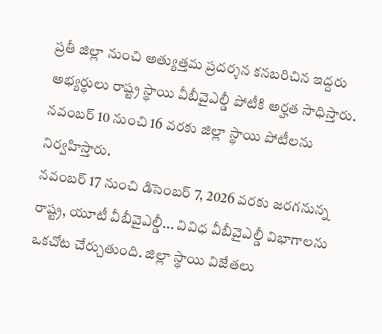ప్రతీ జిల్లా నుంచి అత్యుత్తమ ప్రదర్శన కనబరిచిన ఇద్దరు అభ్యర్థులు రాష్ట్ర స్థాయి వీబీవైఎల్డీ పోటీకి అర్హత సాధిస్తారు. నవంబర్ 10 నుంచి 16 వరకు జిల్లా స్థాయి పోటీలను నిర్వహిస్తారు.
నవంబర్ 17 నుంచి డిసెంబర్ 7, 2026 వరకు జరగనున్న రాష్ట్ర, యూటీ వీబీవైఎల్డీ... వివిధ వీబీవైఎల్డీ విభాగాలను ఒకచోట చేర్చుతుంది. జిల్లా స్థాయి విజేతలు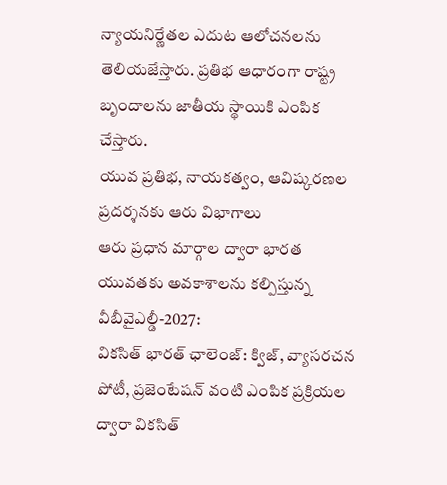న్యాయనిర్ణేతల ఎదుట ఆలోచనలను తెలియజేస్తారు. ప్రతిభ ఆధారంగా రాష్ట్ర బృందాలను జాతీయ స్థాయికి ఎంపిక చేస్తారు.
యువ ప్రతిభ, నాయకత్వం, ఆవిష్కరణల ప్రదర్శనకు ఆరు విభాగాలు
ఆరు ప్రధాన మార్గాల ద్వారా భారత యువతకు అవకాశాలను కల్పిస్తున్న వీబీవైఎల్డీ-2027:
వికసిత్ భారత్ ఛాలెంజ్: క్విజ్, వ్యాసరచన పోటీ, ప్రజెంటేషన్ వంటి ఎంపిక ప్రక్రియల ద్వారా వికసిత్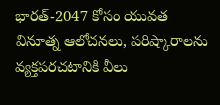భారత్-2047 కోసం యువత వినూత్న ఆలోచనలు, పరిష్కారాలను వ్యక్తపరచటానికి వీలు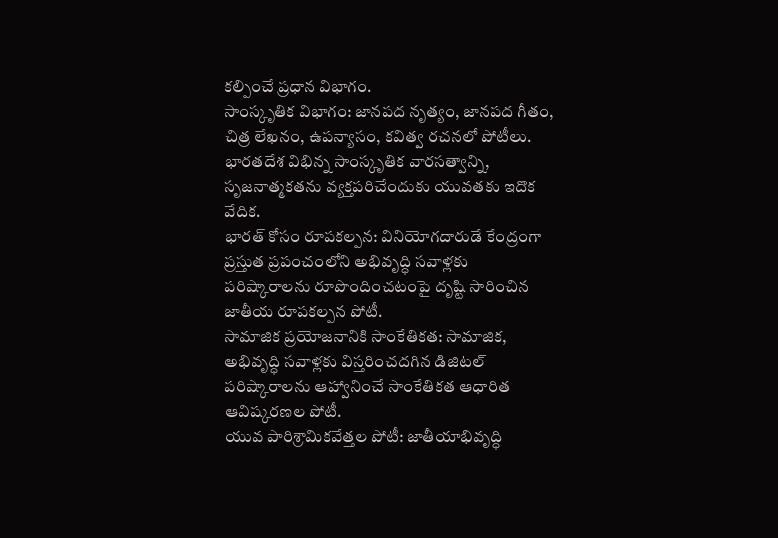కల్పించే ప్రధాన విభాగం.
సాంస్కృతిక విభాగం: జానపద నృత్యం, జానపద గీతం, చిత్ర లేఖనం, ఉపన్యాసం, కవిత్వ రచనలో పోటీలు. భారతదేశ విభిన్న సాంస్కృతిక వారసత్వాన్ని, సృజనాత్మకతను వ్యక్తపరిచేందుకు యువతకు ఇదొక వేదిక.
భారత్ కోసం రూపకల్పన: వినియోగదారుడే కేంద్రంగా ప్రస్తుత ప్రపంచంలోని అభివృద్ధి సవాళ్లకు పరిష్కారాలను రూపొందించటంపై దృష్టి సారించిన జాతీయ రూపకల్పన పోటీ.
సామాజిక ప్రయోజనానికి సాంకేతికత: సామాజిక, అభివృద్ధి సవాళ్లకు విస్తరించదగిన డిజిటల్ పరిష్కారాలను ఆహ్వానించే సాంకేతికత ఆధారిత ఆవిష్కరణల పోటీ.
యువ పారిశ్రామికవేత్తల పోటీ: జాతీయాభివృద్ధి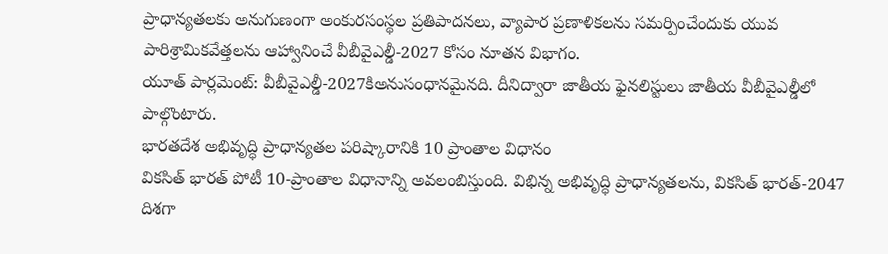ప్రాధాన్యతలకు అనుగుణంగా అంకురసంస్థల ప్రతిపాదనలు, వ్యాపార ప్రణాళికలను సమర్పించేందుకు యువ పారిశ్రామికవేత్తలను ఆహ్వానించే వీబీవైఎల్డీ-2027 కోసం నూతన విభాగం.
యూత్ పార్లమెంట్: వీబీవైఎల్డీ-2027కిఅనుసంధానమైనది. దీనిద్వారా జాతీయ ఫైనలిస్టులు జాతీయ వీబీవైఎల్డీలో పాల్గొంటారు.
భారతదేశ అభివృద్ధి ప్రాధాన్యతల పరిష్కారానికి 10 ప్రాంతాల విధానం
వికసిత్ భారత్ పోటీ 10-ప్రాంతాల విధానాన్ని అవలంబిస్తుంది. విభిన్న అభివృద్ధి ప్రాధాన్యతలను, వికసిత్ భారత్-2047 దిశగా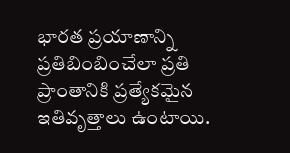భారత ప్రయాణాన్ని ప్రతిబింబించేలా ప్రతి ప్రాంతానికి ప్రత్యేకమైన ఇతివృత్తాలు ఉంటాయి.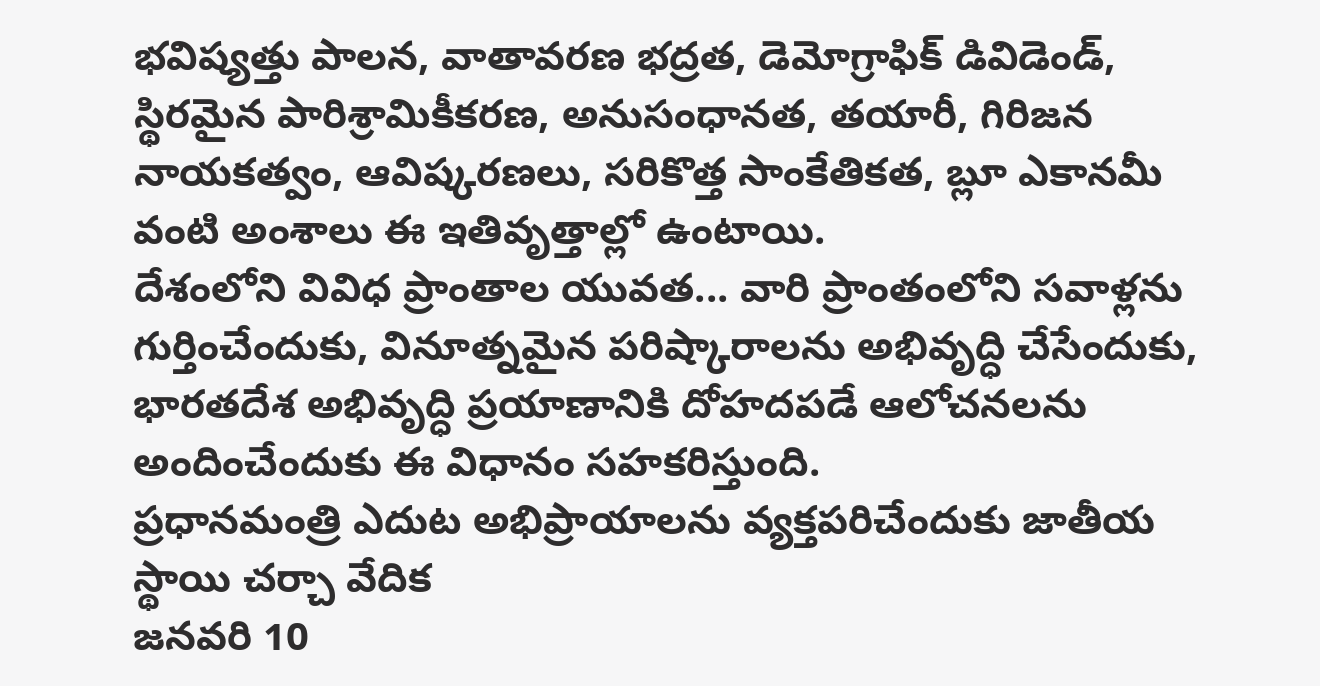భవిష్యత్తు పాలన, వాతావరణ భద్రత, డెమోగ్రాఫిక్ డివిడెండ్, స్థిరమైన పారిశ్రామికీకరణ, అనుసంధానత, తయారీ, గిరిజన నాయకత్వం, ఆవిష్కరణలు, సరికొత్త సాంకేతికత, బ్లూ ఎకానమీ వంటి అంశాలు ఈ ఇతివృత్తాల్లో ఉంటాయి.
దేశంలోని వివిధ ప్రాంతాల యువత... వారి ప్రాంతంలోని సవాళ్లను గుర్తించేందుకు, వినూత్నమైన పరిష్కారాలను అభివృద్ధి చేసేందుకు, భారతదేశ అభివృద్ధి ప్రయాణానికి దోహదపడే ఆలోచనలను అందించేందుకు ఈ విధానం సహకరిస్తుంది.
ప్రధానమంత్రి ఎదుట అభిప్రాయాలను వ్యక్తపరిచేందుకు జాతీయ స్థాయి చర్చా వేదిక
జనవరి 10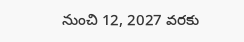నుంచి 12, 2027 వరకు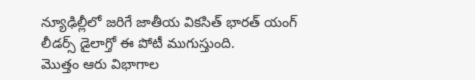న్యూఢిల్లీలో జరిగే జాతీయ వికసిత్ భారత్ యంగ్ లీడర్స్ డైలాగ్తో ఈ పోటీ ముగుస్తుంది.
మొత్తం ఆరు విభాగాల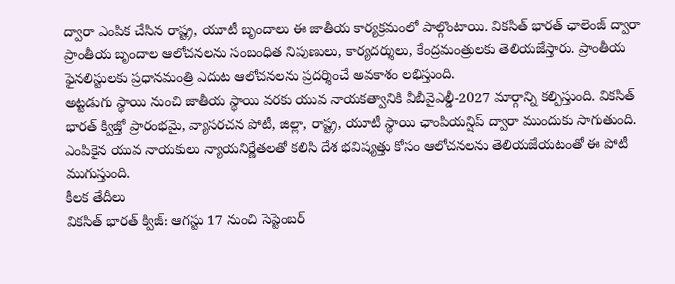ద్వారా ఎంపిక చేసిన రాష్ట్ర, యూటీ బృందాలు ఈ జాతీయ కార్యక్రమంలో పాల్గొంటాయి. వికసిత్ భారత్ ఛాలెంజ్ ద్వారా ప్రాంతీయ బృందాల ఆలోచనలను సంబంధిత నిపుణులు, కార్యదర్శులు, కేంద్రమంత్రులకు తెలియజేస్తారు. ప్రాంతీయ ఫైనలిస్టులకు ప్రధానమంత్రి ఎదుట ఆలోచనలను ప్రదర్శించే అవకాశం లభిస్తుంది.
అట్టడుగు స్థాయి నుంచి జాతీయ స్థాయి వరకు యువ నాయకత్వానికి వీబీవైఎల్డీ-2027 మార్గాన్ని కల్పిస్తుంది. వికసిత్ భారత్ క్విజ్తో ప్రారంభమై, వ్యాసరచన పోటీ, జిల్లా, రాష్ట్ర, యూటీ స్థాయి ఛాంపియన్షిప్ ద్వారా ముందుకు సాగుతుంది. ఎంపికైన యువ నాయకులు న్యాయనిర్ణేతలతో కలిసి దేశ భవిష్యత్తు కోసం ఆలోచనలను తెలియజేయటంతో ఈ పోటీ ముగుస్తుంది.
కీలక తేదీలు
వికసిత్ భారత్ క్విజ్: ఆగస్టు 17 నుంచి సెప్టెంబర్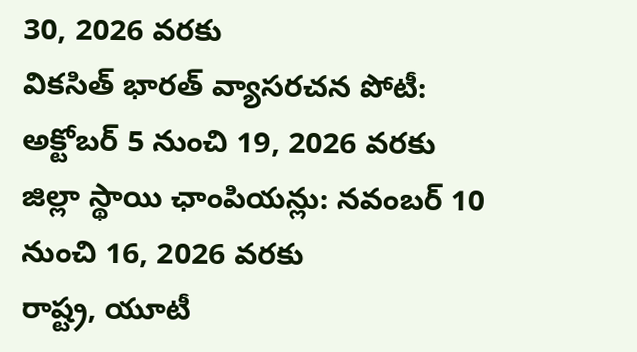30, 2026 వరకు
వికసిత్ భారత్ వ్యాసరచన పోటీ: అక్టోబర్ 5 నుంచి 19, 2026 వరకు
జిల్లా స్థాయి ఛాంపియన్లు: నవంబర్ 10 నుంచి 16, 2026 వరకు
రాష్ట్ర, యూటీ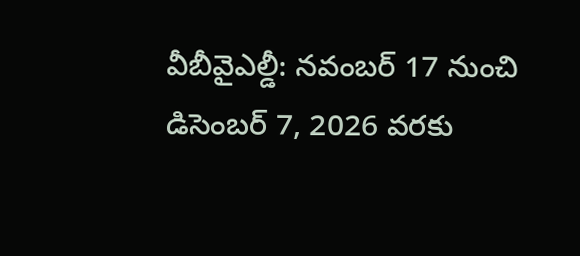వీబీవైఎల్డీ: నవంబర్ 17 నుంచి డిసెంబర్ 7, 2026 వరకు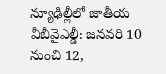న్యూఢిల్లీలో జాతీయ వీబీవైఎల్డీ: జనవరి 10 నుంచి 12,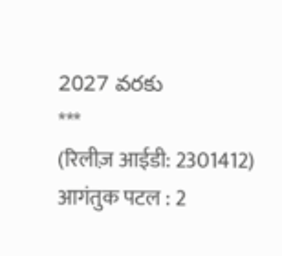2027 వరకు
***
(रिलीज़ आईडी: 2301412)
आगंतुक पटल : 2